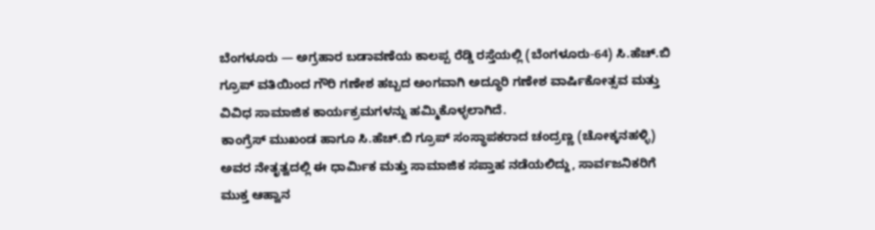ಬೆಂಗಳೂರು — ಅಗ್ರಹಾರ ಬಡಾವಣೆಯ ಕಾಲಪ್ಪ ರೆಡ್ಡಿ ರಸ್ತೆಯಲ್ಲಿ (ಬೆಂಗಳೂರು-64) ಸಿ.ಹೆಚ್.ಬಿ ಗ್ರೂಪ್ ವತಿಯಿಂದ ಗೌರಿ ಗಣೇಶ ಹಬ್ಬದ ಅಂಗವಾಗಿ ಅದ್ಧೂರಿ ಗಣೇಶ ವಾರ್ಷಿಕೋತ್ಸವ ಮತ್ತು ವಿವಿಧ ಸಾಮಾಜಿಕ ಕಾರ್ಯಕ್ರಮಗಳನ್ನು ಹಮ್ಮಿಕೊಳ್ಳಲಾಗಿದೆ.
ಕಾಂಗ್ರೆಸ್ ಮುಖಂಡ ಹಾಗೂ ಸಿ.ಹೆಚ್.ಬಿ ಗ್ರೂಪ್ ಸಂಸ್ಥಾಪಕರಾದ ಚಂದ್ರಣ್ಣ (ಚೋಕ್ಕನಹಳ್ಳಿ) ಅವರ ನೇತೃತ್ವದಲ್ಲಿ ಈ ಧಾರ್ಮಿಕ ಮತ್ತು ಸಾಮಾಜಿಕ ಸಪ್ತಾಹ ನಡೆಯಲಿದ್ದು, ಸಾರ್ವಜನಿಕರಿಗೆ ಮುಕ್ತ ಆಹ್ವಾನ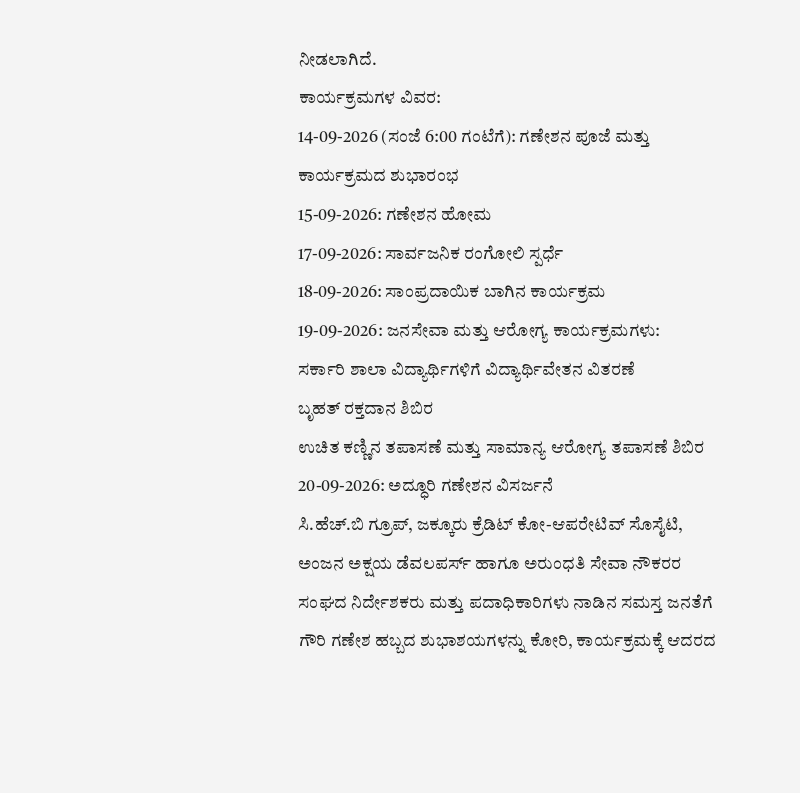ನೀಡಲಾಗಿದೆ.
ಕಾರ್ಯಕ್ರಮಗಳ ವಿವರ:
14-09-2026 (ಸಂಜೆ 6:00 ಗಂಟೆಗೆ): ಗಣೇಶನ ಪೂಜೆ ಮತ್ತು ಕಾರ್ಯಕ್ರಮದ ಶುಭಾರಂಭ
15-09-2026: ಗಣೇಶನ ಹೋಮ
17-09-2026: ಸಾರ್ವಜನಿಕ ರಂಗೋಲಿ ಸ್ಪರ್ಧೆ
18-09-2026: ಸಾಂಪ್ರದಾಯಿಕ ಬಾಗಿನ ಕಾರ್ಯಕ್ರಮ
19-09-2026: ಜನಸೇವಾ ಮತ್ತು ಆರೋಗ್ಯ ಕಾರ್ಯಕ್ರಮಗಳು:
ಸರ್ಕಾರಿ ಶಾಲಾ ವಿದ್ಯಾರ್ಥಿಗಳಿಗೆ ವಿದ್ಯಾರ್ಥಿವೇತನ ವಿತರಣೆ
ಬೃಹತ್ ರಕ್ತದಾನ ಶಿಬಿರ
ಉಚಿತ ಕಣ್ಣಿನ ತಪಾಸಣೆ ಮತ್ತು ಸಾಮಾನ್ಯ ಆರೋಗ್ಯ ತಪಾಸಣೆ ಶಿಬಿರ
20-09-2026: ಅದ್ಧೂರಿ ಗಣೇಶನ ವಿಸರ್ಜನೆ
ಸಿ.ಹೆಚ್.ಬಿ ಗ್ರೂಪ್, ಜಕ್ಕೂರು ಕ್ರೆಡಿಟ್ ಕೋ-ಆಪರೇಟಿವ್ ಸೊಸೈಟಿ, ಅಂಜನ ಅಕ್ಷಯ ಡೆವಲಪರ್ಸ್ ಹಾಗೂ ಅರುಂಧತಿ ಸೇವಾ ನೌಕರರ ಸಂಘದ ನಿರ್ದೇಶಕರು ಮತ್ತು ಪದಾಧಿಕಾರಿಗಳು ನಾಡಿನ ಸಮಸ್ತ ಜನತೆಗೆ ಗೌರಿ ಗಣೇಶ ಹಬ್ಬದ ಶುಭಾಶಯಗಳನ್ನು ಕೋರಿ, ಕಾರ್ಯಕ್ರಮಕ್ಕೆ ಆದರದ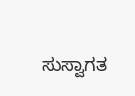ಸುಸ್ವಾಗತ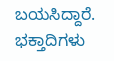ಬಯಸಿದ್ದಾರೆ. ಭಕ್ತಾದಿಗಳು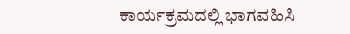ಕಾರ್ಯಕ್ರಮದಲ್ಲಿ ಭಾಗವಹಿಸಿ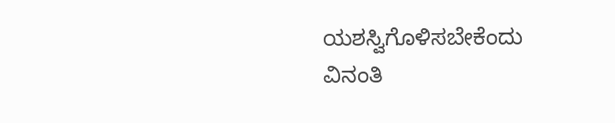ಯಶಸ್ವಿಗೊಳಿಸಬೇಕೆಂದು ವಿನಂತಿ